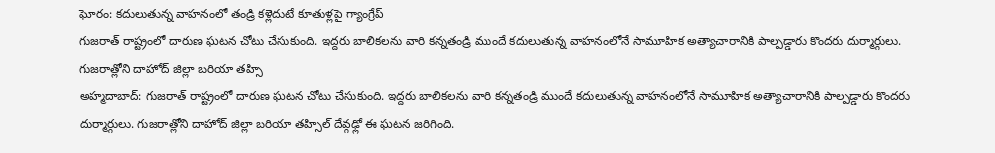ఘోరం: కదులుతున్న వాహనంలో తండ్రి కళ్లెదుటే కూతుళ్లపై గ్యాంగ్రేప్
గుజరాత్ రాష్ట్రంలో దారుణ ఘటన చోటు చేసుకుంది. ఇద్దరు బాలికలను వారి కన్నతండ్రి ముందే కదులుతున్న వాహనంలోనే సామూహిక అత్యాచారానికి పాల్పడ్డారు కొందరు దుర్మార్గులు. గుజరాత్లోని దాహోద్ జిల్లా బరియా తహ్సి
అహ్మదాబాద్: గుజరాత్ రాష్ట్రంలో దారుణ ఘటన చోటు చేసుకుంది. ఇద్దరు బాలికలను వారి కన్నతండ్రి ముందే కదులుతున్న వాహనంలోనే సామూహిక అత్యాచారానికి పాల్పడ్డారు కొందరు దుర్మార్గులు. గుజరాత్లోని దాహోద్ జిల్లా బరియా తహ్సిల్ దేవ్గఢ్లో ఈ ఘటన జరిగింది.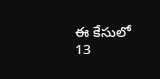ఈ కేసులో 13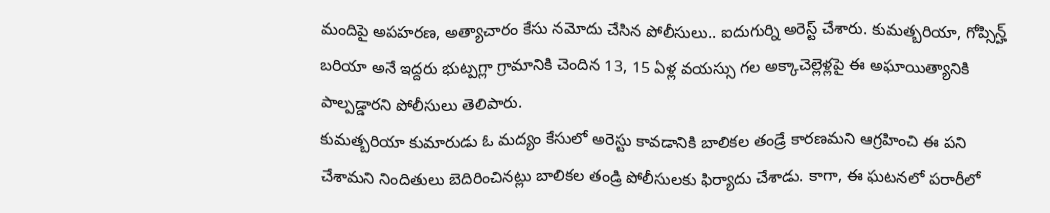మందిపై అపహరణ, అత్యాచారం కేసు నమోదు చేసిన పోలీసులు.. ఐదుగుర్ని అరెస్ట్ చేశారు. కుమత్బరియా, గోప్సిన్హ్ బరియా అనే ఇద్దరు భుట్పగ్లా గ్రామానికి చెందిన 13, 15 ఏళ్ల వయస్సు గల అక్కాచెల్లెళ్లపై ఈ అఘాయిత్యానికి పాల్పడ్డారని పోలీసులు తెలిపారు.
కుమత్బరియా కుమారుడు ఓ మద్యం కేసులో అరెస్టు కావడానికి బాలికల తండ్రే కారణమని ఆగ్రహించి ఈ పని చేశామని నిందితులు బెదిరించినట్లు బాలికల తండ్రి పోలీసులకు ఫిర్యాదు చేశాడు. కాగా, ఈ ఘటనలో పరారీలో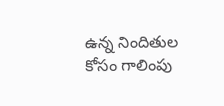ఉన్న నిందితుల కోసం గాలింపు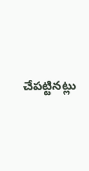చేపట్టినట్లు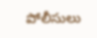పోలీసులు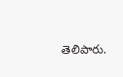తెలిపారు.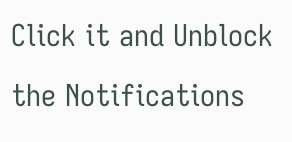Click it and Unblock the Notifications